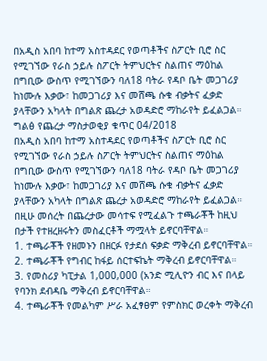በአዲስ አበባ ከተማ አስተዳደር የወጣቶችና ስፖርት ቢሮ ስር የሚገኘው የራስ ኃይሉ ስፖርት ትምህርትና ስልጠና ማዕከል በግቢው ውስጥ የሚገኘውን ባለ18 ባትራ የዳቦ ቤት መጋገሪያ ከነሙሉ እቃው፣ ከመጋገሪያ እና መሸጫ ሱቁ ብቃትና ፈቃድ ያላቸውን አካላት በግልጽ ጨረታ አወዳድሮ ማከራየት ይፈልጋል።
ግልፅ የጨረታ ማስታወቂያ ቁጥር 04/2018
በአዲስ አበባ ከተማ አስተዳደር የወጣቶችና ስፖርት ቢሮ ስር የሚገኘው የራስ ኃይሉ ስፖርት ትምህርትና ስልጠና ማዕከል በግቢው ውስጥ የሚገኘውን ባለ18 ባትራ የዳቦ ቤት መጋገሪያ ከነሙሉ እቃው፣ ከመጋገሪያ እና መሸጫ ሱቁ ብቃትና ፈቃድ ያላቸውን አካላት በግልጽ ጨረታ አወዳድሮ ማከራየት ይፈልጋል።
በዚሁ መሰረት በጨረታው መሳተፍ የሚፈልጉ ተጫራቾች ከዚህ በታች የተዘረዘሩትን መስፈርቶች ማሟላት ይኖርባቸዋል።
1. ተጫራቾች የዘመኑን በዘርፉ የታደሰ ፍቃድ ማቅረብ ይኖርባቸዋል።
2. ተጫራቾች የግብር ከፋይ ሰርተፍኬት ማቅረብ ይኖርባቸዋል።
3. የመስሪያ ካፒታል 1,000,000 (አንድ ሚሊዮን ብር እና በላይ የባንክ ደብዳቤ ማቅረብ ይኖርባቸዋል።
4. ተጫራቾች የመልካም ሥራ አፈፃፀም የምስክር ወረቀት ማቅረብ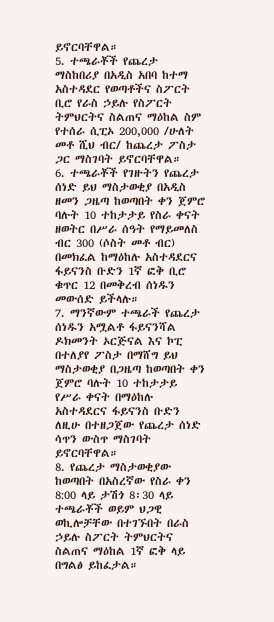ይኖርባቸዋል።
5. ተጫራቾች የጨረታ ማስከበሪያ በአዲስ አበባ ከተማ አስተዳደር የወጣቶችና ስፖርት ቢሮ የራስ ኃይሉ የስፖርት ትምህርትና ስልጠና ማዕከል ስም የተሰራ ሲፒኦ 200,000 /ሁለት መቶ ሺህ ብር/ ከጨረታ ፖስታ ጋር ማስገባት ይኖርባቸዋል።
6. ተጫራቾች የገዙትን የጨረታ ሰነድ ይህ ማስታወቂያ በአዲስ ዘመን ጋዜጣ ከወጣበት ቀን ጀምሮ ባሉት 10 ተከታታይ የስራ ቀናት ዘወትር በሥራ ሰዓት የማይመለስ ብር 300 (ሶስት መቶ ብር) በመክፈል ከማዕከሉ አስተዳደርና ፋይናንስ ቡድን 1ኛ ፎቅ ቢሮ ቁጥር 12 በመቅረብ ሰነዱን መውሰድ ይችላሉ።
7. ማንኛውም ተጫራች የጨረታ ሰነዱን አሟልቶ ፋይናንሻል ዶክመንት ኦርጅናል እና ኮፒ በተለያየ ፖስታ በማሸግ ይህ ማስታወቂያ በጋዜጣ ከወጣበት ቀን ጀምሮ ባሉት 10 ተከታታይ የሥራ ቀናት በማዕከሉ አስተዳደርና ፋይናንስ ቡድን ለዚሁ በተዘጋጀው የጨረታ ሰነድ ሳጥን ውስጥ ማስገባት ይኖርባቸዋል።
8. የጨረታ ማስታወቂያው ከወጣበት በአስረኛው የስራ ቀን 8:00 ላይ ታሽጎ 8፡30 ላይ ተጫራቾች ወይም ህጋዊ ወኪሎቻቸው በተገኙበት በራስ ኃይሉ ስፖርት ትምህርትና ስልጠና ማዕከል 1ኛ ፎቅ ላይ በግልፅ ይከፈታል።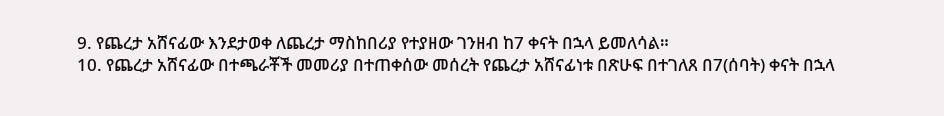9. የጨረታ አሸናፊው እንደታወቀ ለጨረታ ማስከበሪያ የተያዘው ገንዘብ ከ7 ቀናት በኋላ ይመለሳል።
10. የጨረታ አሸናፊው በተጫራቾች መመሪያ በተጠቀሰው መሰረት የጨረታ አሸናፊነቱ በጽሁፍ በተገለጸ በ7(ሰባት) ቀናት በኋላ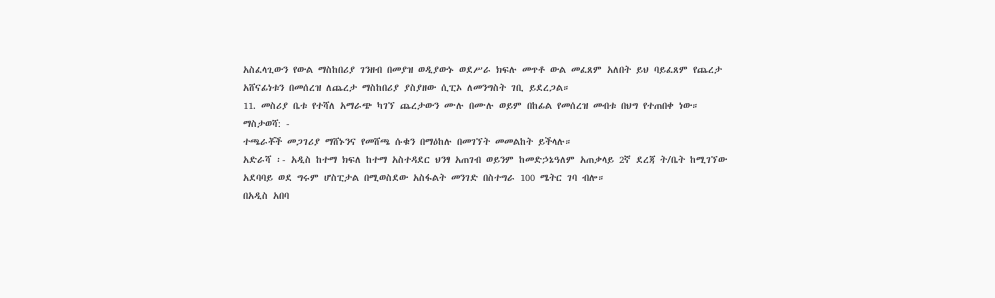አስፈላጊውን የውል ማስከበሪያ ገንዘብ በመያዝ ወዲያውኑ ወደሥራ ክፍሉ መጥቶ ውል መፈጸም አለበት ይህ ባይፈጸም የጨረታ አሸናፊነቱን በመሰረዝ ለጨረታ ማስከበሪያ ያስያዘው ሲፒኦ ለመንግስት ገቢ ይደረጋል።
11. መስሪያ ቤቱ የተሻለ አማራጭ ካገኘ ጨረታውን ሙሉ በሙሉ ወይም በከፊል የመሰረዝ መብቱ በህግ የተጠበቀ ነው።
ማስታወሻ: -
ተጫራቾች መጋገሪያ ማሸኑንና የመሸጫ ሱቁን በማዕከሉ በመገኘት መመልከት ይችላሉ።
አድራሻ ፡- አዲስ ከተማ ክፍለ ከተማ አስተዳደር ህንፃ አጠገብ ወይንም ከመድኃኔዓለም አጠቃላይ 2ኛ ደረጃ ት/ቤት ከሚገኘው አደባባይ ወደ ግሩም ሆስፒታል በሚወስደው አስፋልት መንገድ በስተግራ 100 ሜትር ገባ ብሎ።
በአዲስ አበባ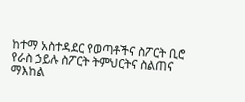ከተማ አስተዳደር የወጣቶችና ስፖርት ቢሮ የራስ ኃይሉ ስፖርት ትምህርትና ስልጠና ማእከል